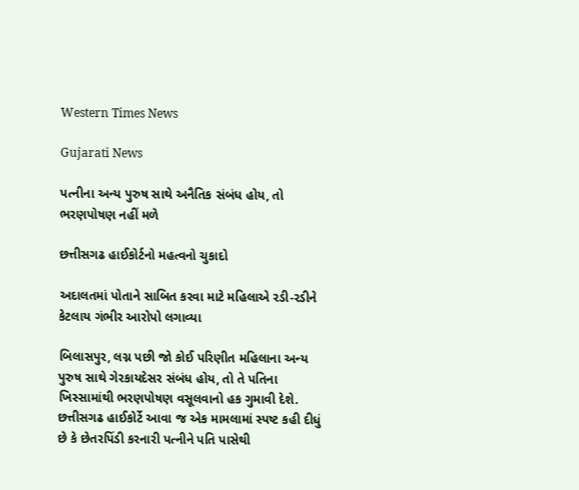Western Times News

Gujarati News

પત્નીના અન્ય પુરુષ સાથે અનૈતિક સંબંધ હોય, તો ભરણપોષણ નહીં મળે

છત્તીસગઢ હાઈકોર્ટનો મહત્વનો ચુકાદો

અદાલતમાં પોતાને સાબિત કરવા માટે મહિલાએ રડી-રડીને કેટલાય ગંભીર આરોપો લગાવ્યા

બિલાસપુર, લગ્ન પછી જો કોઈ પરિણીત મહિલાના અન્ય પુરુષ સાથે ગેરકાયદેસર સંબંધ હોય, તો તે પતિના ખિસ્સામાંથી ભરણપોષણ વસૂલવાનો હક ગુમાવી દેશે. છત્તીસગઢ હાઈકોર્ટે આવા જ એક મામલામાં સ્પષ્ટ કહી દીધું છે કે છેતરપિંડી કરનારી પત્નીને પતિ પાસેથી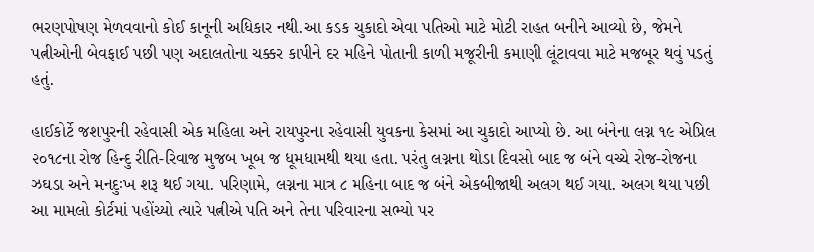ભરણપોષણ મેળવવાનો કોઈ કાનૂની અધિકાર નથી.આ કડક ચુકાદો એવા પતિઓ માટે મોટી રાહત બનીને આવ્યો છે, જેમને પત્નીઓની બેવફાઈ પછી પણ અદાલતોના ચક્કર કાપીને દર મહિને પોતાની કાળી મજૂરીની કમાણી લૂંટાવવા માટે મજબૂર થવું પડતું હતું.

હાઈકોર્ટે જશપુરની રહેવાસી એક મહિલા અને રાયપુરના રહેવાસી યુવકના કેસમાં આ ચુકાદો આપ્યો છે. આ બંનેના લગ્ન ૧૯ એપ્રિલ ૨૦૧૮ના રોજ હિન્દુ રીતિ-રિવાજ મુજબ ખૂબ જ ધૂમધામથી થયા હતા. પરંતુ લગ્નના થોડા દિવસો બાદ જ બંને વચ્ચે રોજ-રોજના ઝઘડા અને મનદુઃખ શરૂ થઈ ગયા. પરિણામે, લગ્નના માત્ર ૮ મહિના બાદ જ બંને એકબીજાથી અલગ થઈ ગયા. અલગ થયા પછી આ મામલો કોર્ટમાં પહોંચ્યો ત્યારે પત્નીએ પતિ અને તેના પરિવારના સભ્યો પર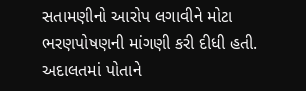સતામણીનો આરોપ લગાવીને મોટા ભરણપોષણની માંગણી કરી દીધી હતી. અદાલતમાં પોતાને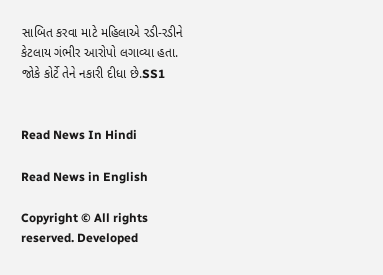સાબિત કરવા માટે મહિલાએ રડી-રડીને કેટલાય ગંભીર આરોપો લગાવ્યા હતા. જોકે કોર્ટે તેને નકારી દીધા છે.SS1


Read News In Hindi

Read News in English

Copyright © All rights reserved. Developed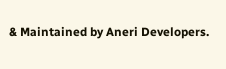& Maintained by Aneri Developers.